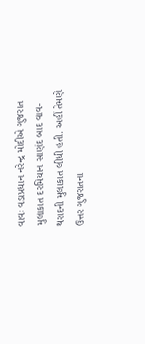વાવઃ વડાપ્રધાન નરેન્દ્ર મોદીએ ગુજરાત મુલાકાત દરમિયાન સાણંદ બાદ વાવ-થરાદની મુલાકાત લીધી હતી. અહીં તેમણે ઉત્તર ગુજરાતના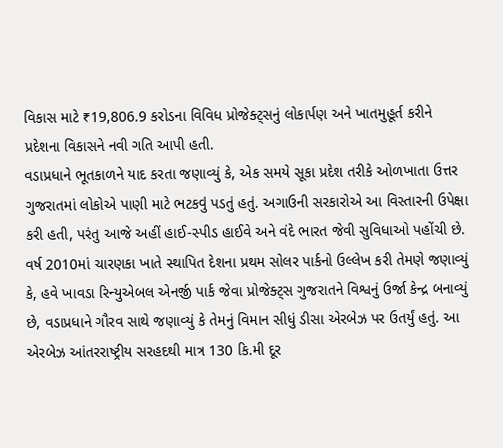વિકાસ માટે ₹19,806.9 કરોડના વિવિધ પ્રોજેક્ટ્સનું લોકાર્પણ અને ખાતમુહૂર્ત કરીને પ્રદેશના વિકાસને નવી ગતિ આપી હતી.
વડાપ્રધાને ભૂતકાળને યાદ કરતા જણાવ્યું કે, એક સમયે સૂકા પ્રદેશ તરીકે ઓળખાતા ઉત્તર ગુજરાતમાં લોકોએ પાણી માટે ભટકવું પડતું હતું. અગાઉની સરકારોએ આ વિસ્તારની ઉપેક્ષા કરી હતી, પરંતુ આજે અહીં હાઈ-સ્પીડ હાઈવે અને વંદે ભારત જેવી સુવિધાઓ પહોંચી છે.
વર્ષ 2010માં ચારણકા ખાતે સ્થાપિત દેશના પ્રથમ સોલર પાર્કનો ઉલ્લેખ કરી તેમણે જણાવ્યું કે, હવે ખાવડા રિન્યુએબલ એનર્જી પાર્ક જેવા પ્રોજેક્ટ્સ ગુજરાતને વિશ્વનું ઉર્જા કેન્દ્ર બનાવ્યું છે, વડાપ્રધાને ગૌરવ સાથે જણાવ્યું કે તેમનું વિમાન સીધું ડીસા એરબેઝ પર ઉતર્યું હતું. આ એરબેઝ આંતરરાષ્ટ્રીય સરહદથી માત્ર 130 કિ.મી દૂર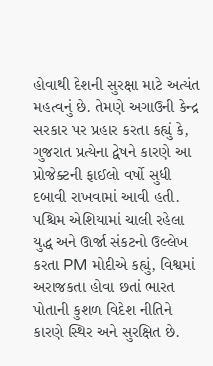હોવાથી દેશની સુરક્ષા માટે અત્યંત મહત્વનું છે. તેમણે અગાઉની કેન્દ્ર સરકાર પર પ્રહાર કરતા કહ્યું કે, ગુજરાત પ્રત્યેના દ્વેષને કારણે આ પ્રોજેક્ટની ફાઈલો વર્ષો સુધી દબાવી રાખવામાં આવી હતી.
પશ્ચિમ એશિયામાં ચાલી રહેલા યુદ્ધ અને ઊર્જા સંકટનો ઉલ્લેખ કરતા PM મોદીએ કહ્યું, વિશ્વમાં અરાજકતા હોવા છતાં ભારત પોતાની કુશળ વિદેશ નીતિને કારણે સ્થિર અને સુરક્ષિત છે.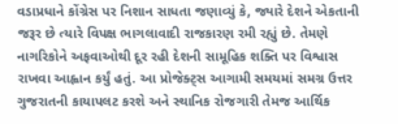વડાપ્રધાને કોંગ્રેસ પર નિશાન સાધતા જણાવ્યું કે, જ્યારે દેશને એકતાની જરૂર છે ત્યારે વિપક્ષ ભાગલાવાદી રાજકારણ રમી રહ્યું છે. તેમણે નાગરિકોને અફવાઓથી દૂર રહી દેશની સામૂહિક શક્તિ પર વિશ્વાસ રાખવા આહ્વાન કર્યું હતું. આ પ્રોજેક્ટ્સ આગામી સમયમાં સમગ્ર ઉત્તર ગુજરાતની કાયાપલટ કરશે અને સ્થાનિક રોજગારી તેમજ આર્થિક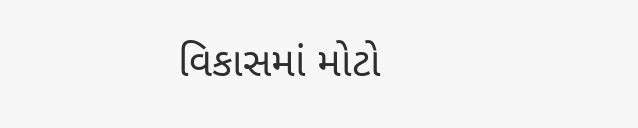વિકાસમાં મોટો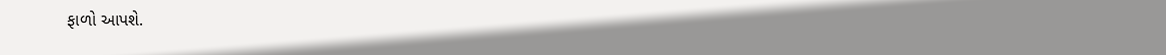ફાળો આપશે.